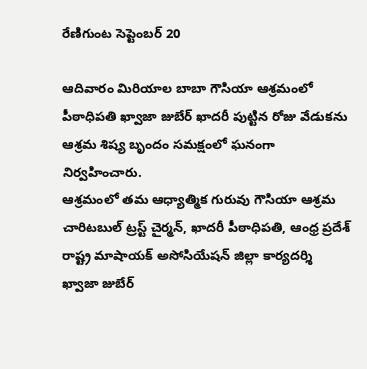రేణిగుంట సెప్టెంబర్ 20

ఆదివారం మిరియాల బాబా గౌసియా ఆశ్రమంలో పీఠాధిపతి ఖ్వాజా జుబేర్ ఖాదరీ పుట్టిన రోజు వేడుకను ఆశ్రమ శిష్య బృందం సమక్షంలో ఘనంగా నిర్వహించారు.
ఆశ్రమంలో తమ ఆధ్యాత్మిక గురువు గౌసియా ఆశ్రమ చారిటబుల్ ట్రస్ట్ చైర్మన్, ఖాదరీ పీఠాధిపతి, ఆంధ్ర ప్రదేశ్ రాష్ట్ర మాషాయక్ అసోసియేషన్ జిల్లా కార్యదర్శి ఖ్వాజా జుబేర్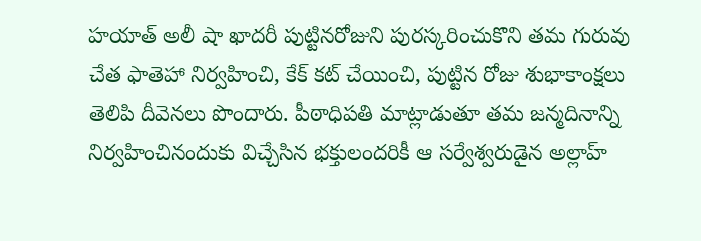హయాత్ అలీ షా ఖాదరీ పుట్టినరోజుని పురస్కరించుకొని తమ గురువు చేత ఫాతెహా నిర్వహించి, కేక్ కట్ చేయించి, పుట్టిన రోజు శుభాకాంక్షలు తెలిపి దీవెనలు పొందారు. పీఠాధిపతి మాట్లాడుతూ తమ జన్మదినాన్ని నిర్వహించినందుకు విచ్చేసిన భక్తులందరికీ ఆ సర్వేశ్వరుడైన అల్లాహ్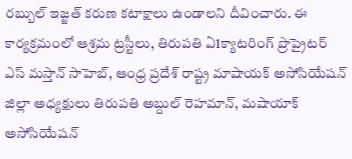రబ్బుల్ ఇజ్జత్ కరుణ కటాక్షాలు ఉండాలని దీవించారు. ఈ కార్యక్రమంలో ఆశ్రమ ట్రస్టీలు, తిరుపతి ఏ1క్యాటరింగ్ ప్రొప్రైటర్ ఎస్ మస్తాన్ సాహెబ్, ఆంధ్ర ప్రదేశ్ రాష్ట్ర మాషాయక్ అసోసియేషన్ జిల్లా అధ్యక్షులు తిరుపతి అబ్దుల్ రెహమాన్, మషాయాక్ అసోసియేషన్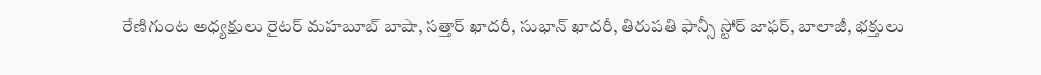రేణిగుంట అధ్యక్షులు రైటర్ మహబూబ్ బాషా, సత్తార్ ఖాదరీ, సుభాన్ ఖాదరీ, తిరుపతి ఫాన్సీ స్టోర్ జాఫర్, బాలాజీ, భక్తులు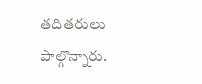తదితరులు పాల్గొన్నారు.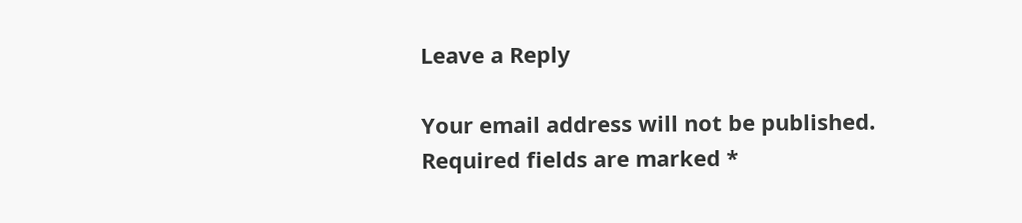Leave a Reply

Your email address will not be published. Required fields are marked *